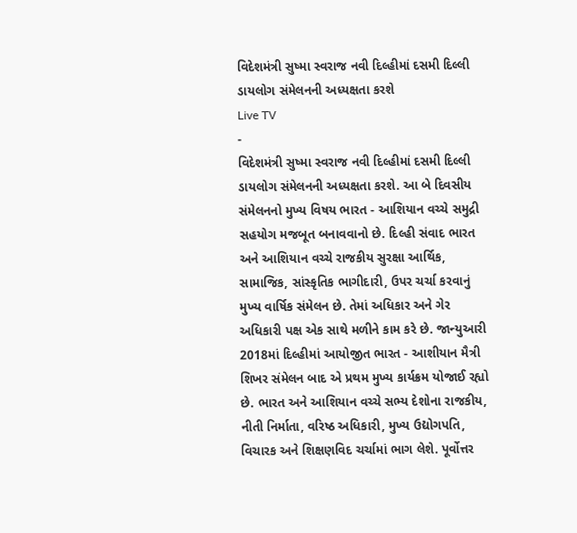વિદેશમંત્રી સુષ્મા સ્વરાજ નવી દિલ્હીમાં દસમી દિલ્લી ડાયલોગ સંમેલનની અધ્યક્ષતા કરશે
Live TV
-
વિદેશમંત્રી સુષ્મા સ્વરાજ નવી દિલ્હીમાં દસમી દિલ્લી ડાયલોગ સંમેલનની અધ્યક્ષતા કરશે. આ બે દિવસીય સંમેલનનો મુખ્ય વિષય ભારત - આશિયાન વચ્ચે સમુદ્રી સહયોગ મજબૂત બનાવવાનો છે. દિલ્હી સંવાદ ભારત અને આશિયાન વચ્ચે રાજકીય સુરક્ષા આર્થિક, સામાજિક, સાંસ્કૃતિક ભાગીદારી, ઉપર ચર્ચા કરવાનું મુખ્ય વાર્ષિક સંમેલન છે. તેમાં અધિકાર અને ગેર અધિકારી પક્ષ એક સાથે મળીને કામ કરે છે. જાન્યુઆરી 2018માં દિલ્હીમાં આયોજીત ભારત - આશીયાન મૈત્રી શિખર સંમેલન બાદ એ પ્રથમ મુખ્ય કાર્યક્રમ યોજાઈ રહ્યો છે. ભારત અને આશિયાન વચ્ચે સભ્ય દેશોના રાજકીય, નીતી નિર્માતા, વરિષ્ઠ અધિકારી, મુખ્ય ઉદ્યોગપતિ, વિચારક અને શિક્ષણવિદ ચર્ચામાં ભાગ લેશે. પૂર્વોત્તર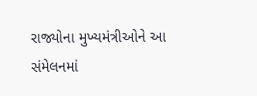રાજ્યોના મુખ્યમંત્રીઓને આ સંમેલનમાં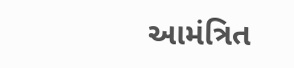આમંત્રિત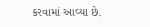કરવામાં આવ્યા છે.